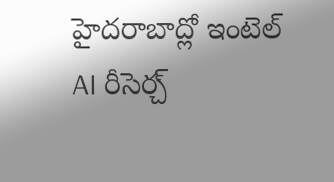హైదరాబాద్లో ఇంటెల్ AI రీసెర్చ్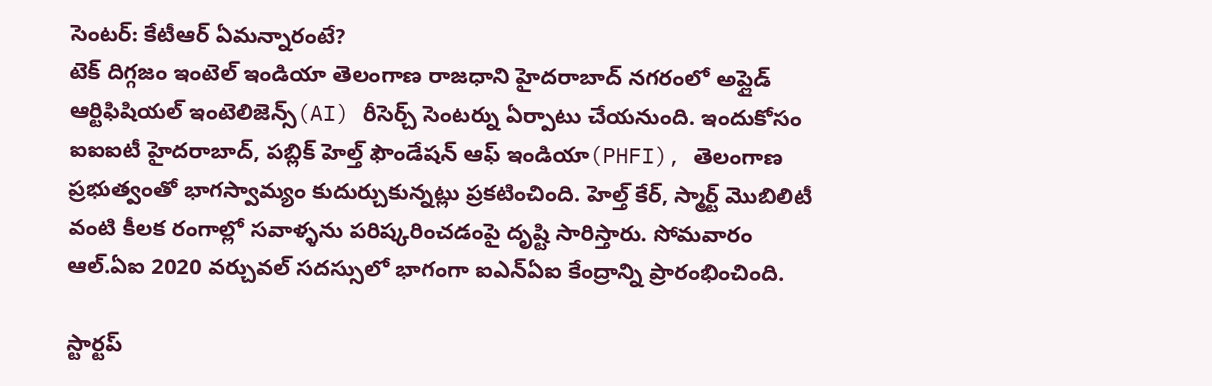సెంటర్: కేటీఆర్ ఏమన్నారంటే?
టెక్ దిగ్గజం ఇంటెల్ ఇండియా తెలంగాణ రాజధాని హైదరాబాద్ నగరంలో అప్లైడ్ ఆర్టిఫిషియల్ ఇంటెలిజెన్స్(AI) రీసెర్చ్ సెంటర్ను ఏర్పాటు చేయనుంది. ఇందుకోసం ఐఐఐటీ హైదరాబాద్, పబ్లిక్ హెల్త్ ఫౌండేషన్ ఆఫ్ ఇండియా(PHFI), తెలంగాణ ప్రభుత్వంతో భాగస్వామ్యం కుదుర్చుకున్నట్లు ప్రకటించింది. హెల్త్ కేర్, స్మార్ట్ మొబిలిటీ వంటి కీలక రంగాల్లో సవాళ్ళను పరిష్కరించడంపై దృష్టి సారిస్తారు. సోమవారం ఆల్.ఏఐ 2020 వర్చువల్ సదస్సులో భాగంగా ఐఎన్ఏఐ కేంద్రాన్ని ప్రారంభించింది.

స్టార్టప్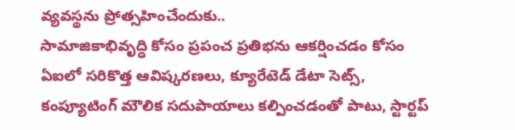వ్యవస్థను ప్రోత్సహించేందుకు..
సామాజికాభివృద్ధి కోసం ప్రపంచ ప్రతిభను ఆకర్షించడం కోసం ఏఐలో సరికొత్త ఆవిష్కరణలు, క్యూరేటెడ్ డేటా సెట్స్, కంప్యూటింగ్ మౌలిక సదుపాయాలు కల్పించడంతో పాటు, స్టార్టప్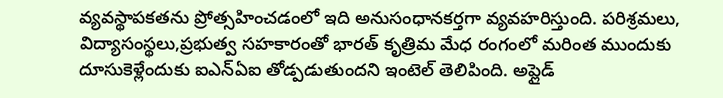వ్యవస్థాపకతను ప్రోత్సహించడంలో ఇది అనుసంధానకర్తగా వ్యవహరిస్తుంది. పరిశ్రమలు, విద్యాసంస్థలు,ప్రభుత్వ సహకారంతో భారత్ కృత్రిమ మేధ రంగంలో మరింత ముందుకు దూసుకెళ్లేందుకు ఐఎన్ఏఐ తోడ్పడుతుందని ఇంటెల్ తెలిపింది. అప్లైడ్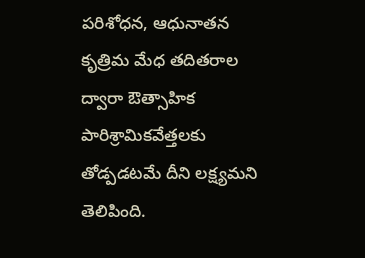పరిశోధన, ఆధునాతన కృత్రిమ మేధ తదితరాల ద్వారా ఔత్సాహిక పారిశ్రామికవేత్తలకు తోడ్పడటమే దీని లక్ష్యమని తెలిపింది.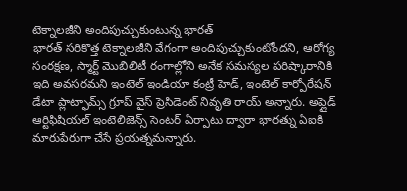టెక్నాలజీని అందిపుచ్చుకుంటున్న భారత్
భారత్ సరికొత్త టెక్నాలజీని వేగంగా అందిపుచ్చుకుంటోందని, ఆరోగ్య సంరక్షణ, స్మార్ట్ మొబిలిటీ రంగాల్లోని అనేక సమస్యల పరిష్కారానికి ఇది అవసరమని ఇంటెల్ ఇండియా కంట్రీ హెడ్, ఇంటెల్ కార్పోరేషన్ డేటా ప్లాట్ఫామ్స్ గ్రూప్ వైస్ ప్రెసిడెంట్ నివృతి రాయ్ అన్నారు. అప్లైడ్ ఆర్టిఫిషియల్ ఇంటెలిజెన్స్ సెంటర్ ఏర్పాటు ద్వారా భారత్ను ఏఐకి మారుపేరుగా చేసే ప్రయత్నమన్నారు.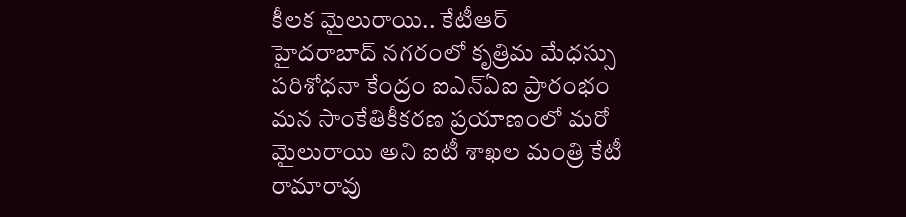కీలక మైలురాయి.. కేటీఆర్
హైదరాబాద్ నగరంలో కృత్రిమ మేధస్సు పరిశోధనా కేంద్రం ఐఎన్ఏఐ ప్రారంభం మన సాంకేతికీకరణ ప్రయాణంలో మరో మైలురాయి అని ఐటీ శాఖల మంత్రి కేటీ రామారావు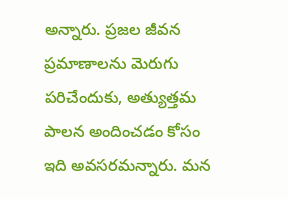అన్నారు. ప్రజల జీవన ప్రమాణాలను మెరుగు పరిచేందుకు, అత్యుత్తమ పాలన అందించడం కోసం ఇది అవసరమన్నారు. మన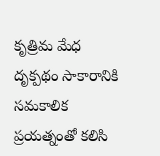కృత్రిమ మేధ దృక్పథం సాకారానికి సమకాలిక ప్రయత్నంతో కలిసి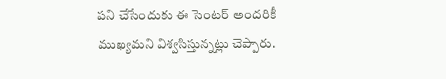పని చేసేందుకు ఈ సెంటర్ అందరికీ ముఖ్యమని విశ్వసిస్తున్నట్లు చెప్పారు.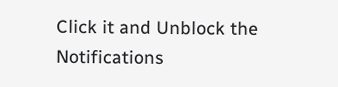Click it and Unblock the Notifications